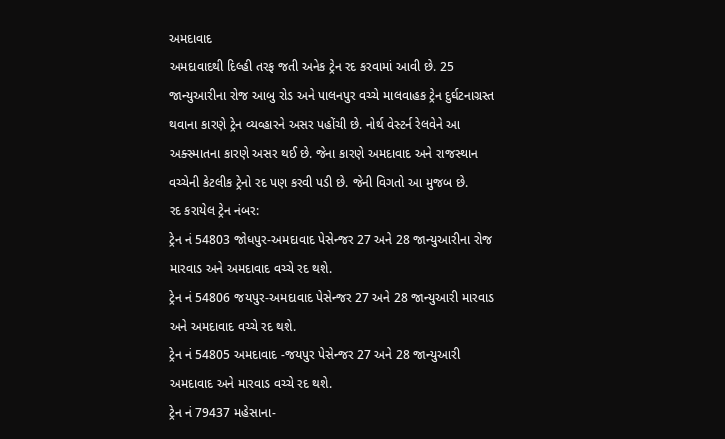અમદાવાદ
અમદાવાદથી દિલ્હી તરફ જતી અનેક ટ્રેન રદ કરવામાં આવી છે. 25 જાન્યુઆરીના રોજ આબુ રોડ અને પાલનપુર વચ્ચે માલવાહક ટ્રેન દુર્ઘટનાગ્રસ્ત થવાના કારણે ટ્રેન વ્યવ્હારને અસર પહોંચી છે. નોર્થ વેસ્ટર્ન રેલવેને આ અક્સ્માતના કારણે અસર થઈ છે. જેના કારણે અમદાવાદ અને રાજસ્થાન વચ્ચેની કેટલીક ટ્રેનો રદ પણ કરવી પડી છે. જેની વિગતો આ મુજબ છે.
રદ કરાયેલ ટ્રેન નંબર:
ટ્રેન નં 54803 જોધપુર-અમદાવાદ પેસેન્જર 27 અને 28 જાન્યુઆરીના રોજ મારવાડ અને અમદાવાદ વચ્ચે રદ થશે.
ટ્રેન નં 54806 જયપુર-અમદાવાદ પેસેન્જર 27 અને 28 જાન્યુઆરી મારવાડ અને અમદાવાદ વચ્ચે રદ થશે.
ટ્રેન નં 54805 અમદાવાદ -જયપુર પેસેન્જર 27 અને 28 જાન્યુઆરી અમદાવાદ અને મારવાડ વચ્ચે રદ થશે.
ટ્રેન નં 79437 મહેસાના-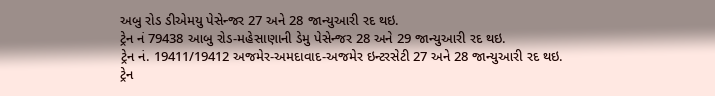અબુ રોડ ડીએમયુ પેસેન્જર 27 અને 28 જાન્યુઆરી રદ થઇ.
ટ્રેન નં 79438 આબુ રોડ-મહેસાણાની ડેમુ પેસેન્જર 28 અને 29 જાન્યુઆરી રદ થઇ.
ટ્રેન નં. 19411/19412 અજમેર-અમદાવાદ-અજમેર ઇન્ટરસેટી 27 અને 28 જાન્યુઆરી રદ થઇ.
ટ્રેન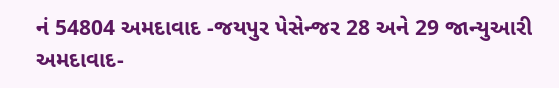નં 54804 અમદાવાદ -જયપુર પેસેન્જર 28 અને 29 જાન્યુઆરી અમદાવાદ-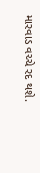મારવાડ વચ્ચે રદ થશે.